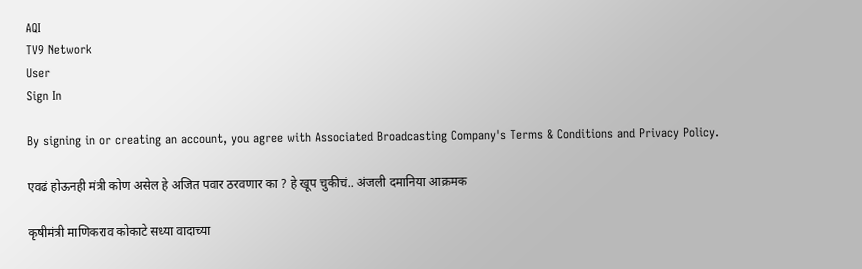AQI
TV9 Network
User
Sign In

By signing in or creating an account, you agree with Associated Broadcasting Company's Terms & Conditions and Privacy Policy.

एवढं होऊनही मंत्री कोण असेल हे अजित पवार ठरवणार का ? हे खूप चुकीचं.. अंजली दमानिया आक्रमक

कृषीमंत्री माणिकराव कोकाटे सध्या वादाच्या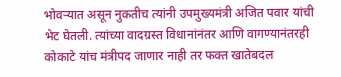भोवऱ्यात असून नुकतीच त्यांनी उपमुख्यमंत्री अजित पवार यांची भेट घेतली. त्यांच्या वादग्रस्त विधानांनंतर आणि वागण्यानंतरही कोकाटे यांच मंत्रीपद जाणार नाही तर फक्त खातेबदल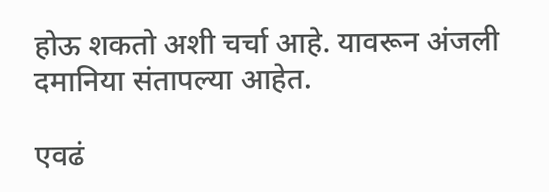होऊ शकतो अशी चर्चा आहे. यावरून अंजली दमानिया संतापल्या आहेत.

एवढं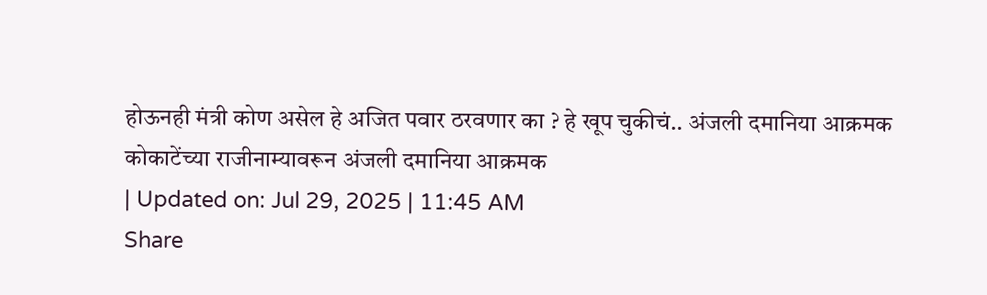होऊनही मंत्री कोण असेल हे अजित पवार ठरवणार का ? हे खूप चुकीचं.. अंजली दमानिया आक्रमक
कोकाटेंच्या राजीनाम्यावरून अंजली दमानिया आक्रमक
| Updated on: Jul 29, 2025 | 11:45 AM
Share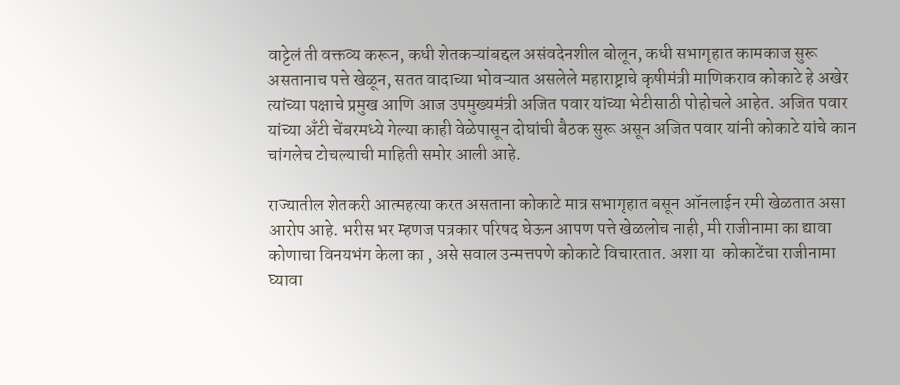वाट्टेलं ती वक्तव्य करून, कधी शेतकऱ्यांबद्दल असंवदेनशील बोलून, कधी सभागृहात कामकाज सुरू असतानाच पत्ते खेळून, सतत वादाच्या भोवऱ्यात असलेले महाराष्ट्राचे कृषीमंत्री माणिकराव कोकाटे हे अखेर त्यांच्या पक्षाचे प्रमुख आणि आज उपमुख्यमंत्री अजित पवार यांच्या भेटीसाठी पोहोचले आहेत. अजित पवार यांच्या अँटी चेंबरमध्ये गेल्या काही वेळेपासून दोघांची बैठक सुरू असून अजित पवार यांनी कोकाटे यांचे कान चांगलेच टोचल्याची माहिती समोर आली आहे.

राज्यातील शेतकरी आत्महत्या करत असताना कोकाटे मात्र सभागृहात बसून ऑनलाईन रमी खेळतात असा आरोप आहे. भरीस भर म्हणज पत्रकार परिषद घेऊन आपण पत्ते खेळलोच नाही, मी राजीनामा का द्यावा कोणाचा विनयभंग केला का , असे सवाल उन्मत्तपणे कोकाटे विचारतात. अशा या  कोकाटेंचा राजीनामा घ्यावा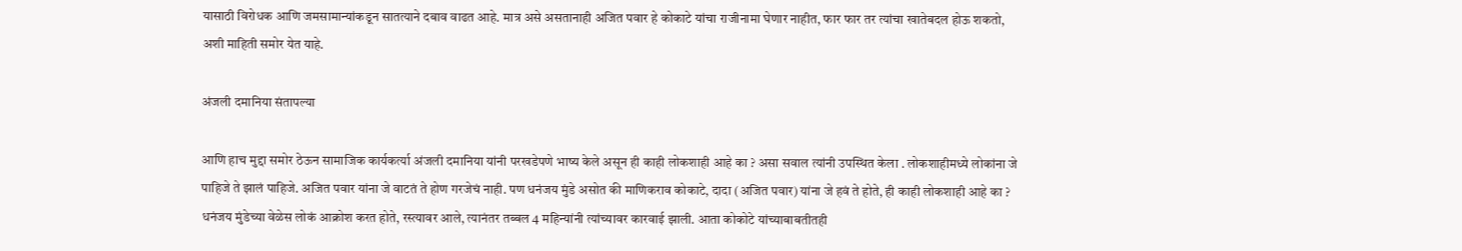यासाठी विरोधक आणि जमसामान्यांकडून सातत्याने दबाव वाढत आहे. मात्र असे असतानाही अजित पवार हे कोकाटे यांचा राजीनामा घेणार नाहीत, फार फार तर त्यांचा खातेबदल होऊ शकतो, अशी माहिती समोर येत याहे.

अंजली दमानिया संतापल्या

आणि हाच मुद्दा समोर ठेऊन सामाजिक कार्यकर्त्या अंजली दमानिया यांनी परखडेपणे भाष्य केले असून ही काही लोकशाही आहे का ? असा सवाल त्यांनी उपस्थित केला . लोकशाहीमध्ये लोकांना जे पाहिजे ते झालं पाहिजे. अजित पवार यांना जे वाटतं ते होण गरजेचं नाही. पण धनंजय मुंडे असोत की माणिकराव कोकाटे, दादा (अजित पवार) यांना जे हवं ते होते, ही काही लोकशाही आहे का ? धनंजय मुंडेच्या वेळेस लोकं आक्रोश करत होते, रस्त्यावर आले, त्यानंतर तब्बल 4 महिन्यांनी त्यांच्यावर कारवाई झाली. आता कोकोटे यांच्याबाबतीतही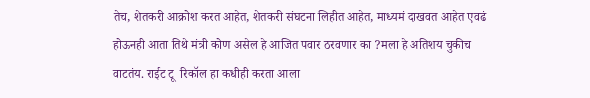तेच, शेतकरी आक्रोश करत आहेत, शेतकरी संघटना लिहीत आहेत, माध्यमं दाखवत आहेत एवढं होऊनही आता तिथे मंत्री कोण असेल हे आजित पवार ठरवणार का ?मला हे अतिशय चुकीच वाटतंय. राईट टू  रिकॉल हा कधीही करता आला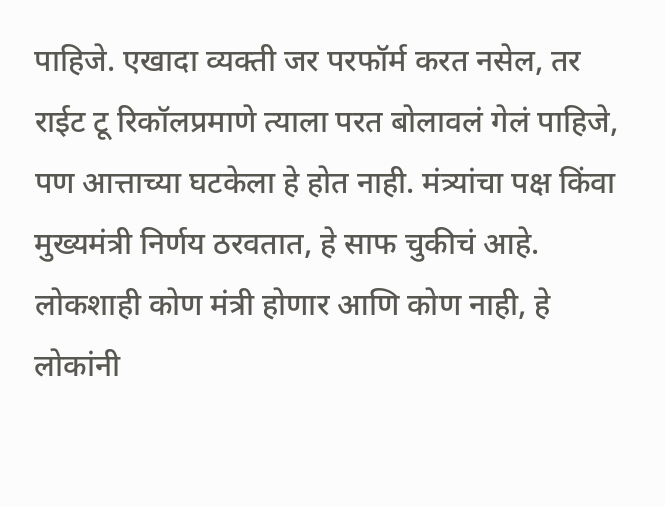पाहिजे. एखादा व्यक्ती जर परफॉर्म करत नसेल, तर राईट टू रिकॉलप्रमाणे त्याला परत बोलावलं गेलं पाहिजे, पण आत्ताच्या घटकेला हे होत नाही. मंत्र्यांचा पक्ष किंवा मुख्यमंत्री निर्णय ठरवतात, हे साफ चुकीचं आहे. लोकशाही कोण मंत्री होणार आणि कोण नाही, हे लोकांनी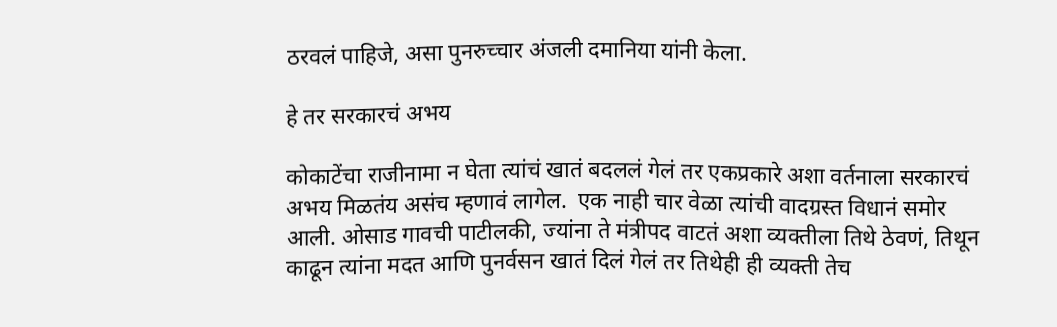ठरवलं पाहिजे, असा पुनरुच्चार अंजली दमानिया यांनी केला.

हे तर सरकारचं अभय

कोकाटेंचा राजीनामा न घेता त्यांचं खातं बदललं गेलं तर एकप्रकारे अशा वर्तनाला सरकारचं अभय मिळतंय असंच म्हणावं लागेल.  एक नाही चार वेळा त्यांची वादग्रस्त विधानं समोर आली. ओसाड गावची पाटीलकी, ज्यांना ते मंत्रीपद वाटतं अशा व्यक्तीला तिथे ठेवणं, तिथून काढून त्यांना मदत आणि पुनर्वसन खातं दिलं गेलं तर तिथेही ही व्यक्ती तेच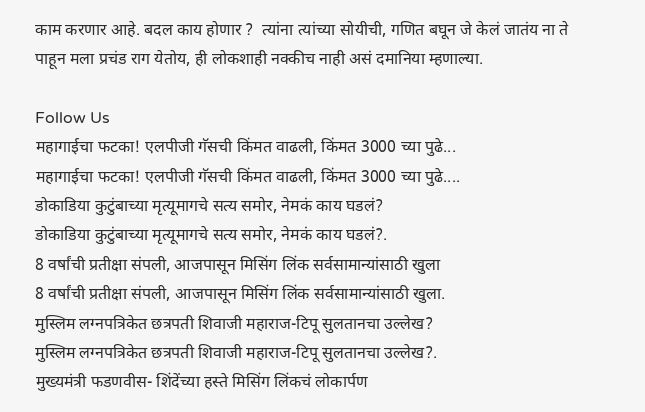काम करणार आहे. बदल काय होणार ?  त्यांना त्यांच्या सोयीची, गणित बघून जे केलं जातंय ना ते पाहून मला प्रचंड राग येतोय, ही लोकशाही नक्कीच नाही असं दमानिया म्हणाल्या.

Follow Us
महागाईचा फटका! एलपीजी गॅसची किंमत वाढली, किंमत 3000 च्या पुढे...
महागाईचा फटका! एलपीजी गॅसची किंमत वाढली, किंमत 3000 च्या पुढे....
डोकाडिया कुटुंबाच्या मृत्यूमागचे सत्य समोर, नेमकं काय घडलं?
डोकाडिया कुटुंबाच्या मृत्यूमागचे सत्य समोर, नेमकं काय घडलं?.
8 वर्षांची प्रतीक्षा संपली, आजपासून मिसिंग लिंक सर्वसामान्यांसाठी खुला
8 वर्षांची प्रतीक्षा संपली, आजपासून मिसिंग लिंक सर्वसामान्यांसाठी खुला.
मुस्लिम लग्नपत्रिकेत छत्रपती शिवाजी महाराज-टिपू सुलतानचा उल्लेख?
मुस्लिम लग्नपत्रिकेत छत्रपती शिवाजी महाराज-टिपू सुलतानचा उल्लेख?.
मुख्यमंत्री फडणवीस- शिंदेंच्या हस्ते मिसिंग लिंकचं लोकार्पण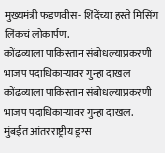मुख्यमंत्री फडणवीस- शिंदेंच्या हस्ते मिसिंग लिंकचं लोकार्पण.
कोंढव्याला पाकिस्तान संबोधल्याप्रकरणी भाजप पदाधिकाऱ्यावर गुन्हा दाखल
कोंढव्याला पाकिस्तान संबोधल्याप्रकरणी भाजप पदाधिकाऱ्यावर गुन्हा दाखल.
मुंबईत आंतरराष्ट्रीय ड्रग्स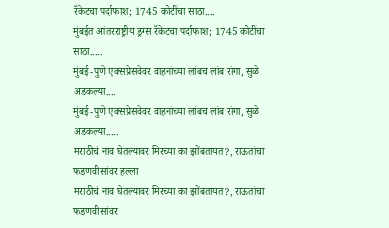रॅकेटचा पर्दाफाश; 1745 कोटींचा साठा....
मुंबईत आंतरराष्ट्रीय ड्रग्स रॅकेटचा पर्दाफाश; 1745 कोटींचा साठा.....
मुंबई-पुणे एक्सप्रेसवेवर वाहनांच्या लांबच लांब रांगा, सुळे अडकल्या....
मुंबई-पुणे एक्सप्रेसवेवर वाहनांच्या लांबच लांब रांगा, सुळे अडकल्या.....
मराठीचं नाव घेतल्यावर मिरच्या का झोंबतायत?, राऊतांचा फडणवीसांवर हल्ला
मराठीचं नाव घेतल्यावर मिरच्या का झोंबतायत?, राऊतांचा फडणवीसांवर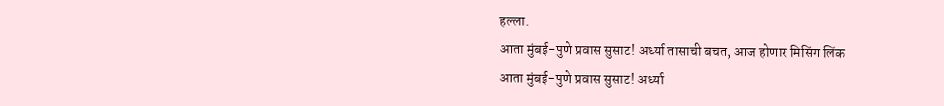हल्ला.
आता मुंबई-पुणे प्रवास सुसाट! अर्ध्या तासाची बचत, आज होणार मिसिंग लिंक
आता मुंबई-पुणे प्रवास सुसाट! अर्ध्या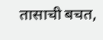तासाची बचत,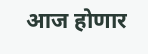आज होणार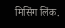मिसिंग लिंक.